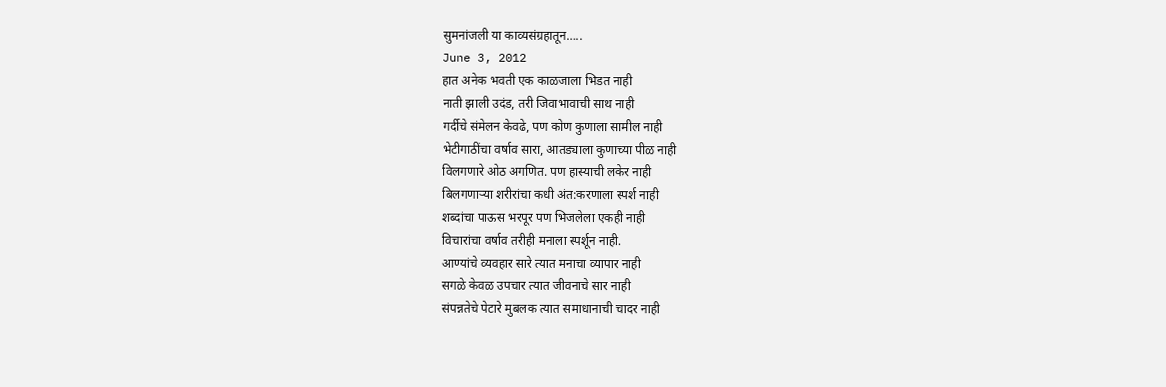सुमनांजली या काव्यसंग्रहातून…..
June 3, 2012
हात अनेक भवती एक काळजाला भिडत नाही
नाती झाली उदंड, तरी जिवाभावाची साथ नाही
गर्दीचे संमेलन केवढे, पण कोण कुणाला सामील नाही
भेटीगाठींचा वर्षाव सारा, आतड्याला कुणाच्या पीळ नाही
विलगणारे ओठ अगणित. पण हास्याची लकेर नाही
बिलगणाऱ्या शरीरांचा कधी अंत:करणाला स्पर्श नाही
शब्दांचा पाऊस भरपूर पण भिजलेला एकही नाही
विचारांचा वर्षाव तरीही मनाला स्पर्शून नाही.
आण्यांचे व्यवहार सारे त्यात मनाचा व्यापार नाही
सगळे केवळ उपचार त्यात जीवनाचे सार नाही
संपन्नतेचे पेटारे मुबलक त्यात समाधानाची चादर नाही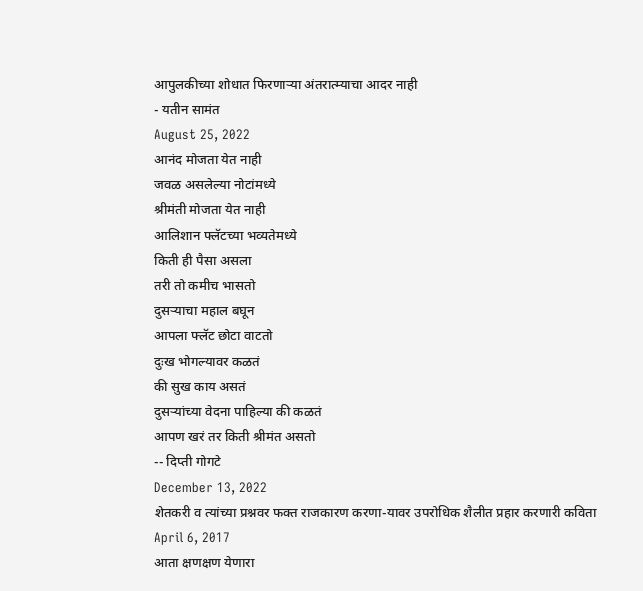आपुलकीच्या शोधात फिरणाऱ्या अंतरात्म्याचा आदर नाही
- यतीन सामंत
August 25, 2022
आनंद मोजता येत नाही
जवळ असलेल्या नोटांमध्ये
श्रीमंती मोजता येत नाही
आलिशान फ्लॅटच्या भव्यतेमध्ये
किती ही पैसा असला
तरी तो कमीच भासतो
दुसऱ्याचा महाल बघून
आपला फ्लॅट छोटा वाटतो
दुःख भोगल्यावर कळतं
की सुख काय असतं
दुसऱ्यांच्या वेदना पाहिल्या की कळतं
आपण खरं तर किती श्रीमंत असतो
-- दिप्ती गोगटे
December 13, 2022
शेतकरी व त्यांच्या प्रश्नवर फक्त राजकारण करणा-यावर उपरोधिक शैलीत प्रहार करणारी कविता
April 6, 2017
आता क्षणक्षण येणारा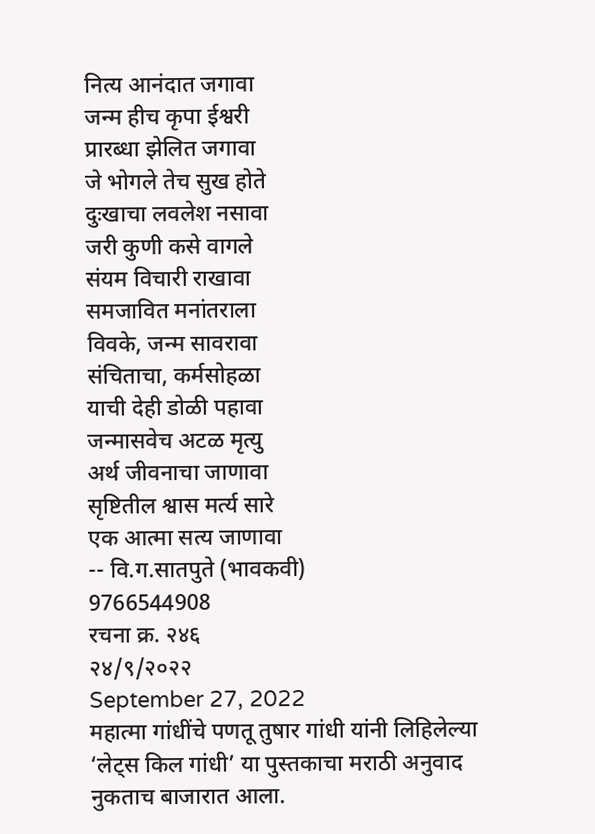नित्य आनंदात जगावा
जन्म हीच कृपा ईश्वरी
प्रारब्धा झेलित जगावा
जे भोगले तेच सुख होते
दुःखाचा लवलेश नसावा
जरी कुणी कसे वागले
संयम विचारी राखावा
समजावित मनांतराला
विवके, जन्म सावरावा
संचिताचा, कर्मसोहळा
याची देही डोळी पहावा
जन्मासवेच अटळ मृत्यु
अर्थ जीवनाचा जाणावा
सृष्टितील श्वास मर्त्य सारे
एक आत्मा सत्य जाणावा
-- वि.ग.सातपुते (भावकवी)
9766544908
रचना क्र. २४६
२४/९/२०२२
September 27, 2022
महात्मा गांधींचे पणतू तुषार गांधी यांनी लिहिलेल्या ‘लेट्स किल गांधी’ या पुस्तकाचा मराठी अनुवाद नुकताच बाजारात आला.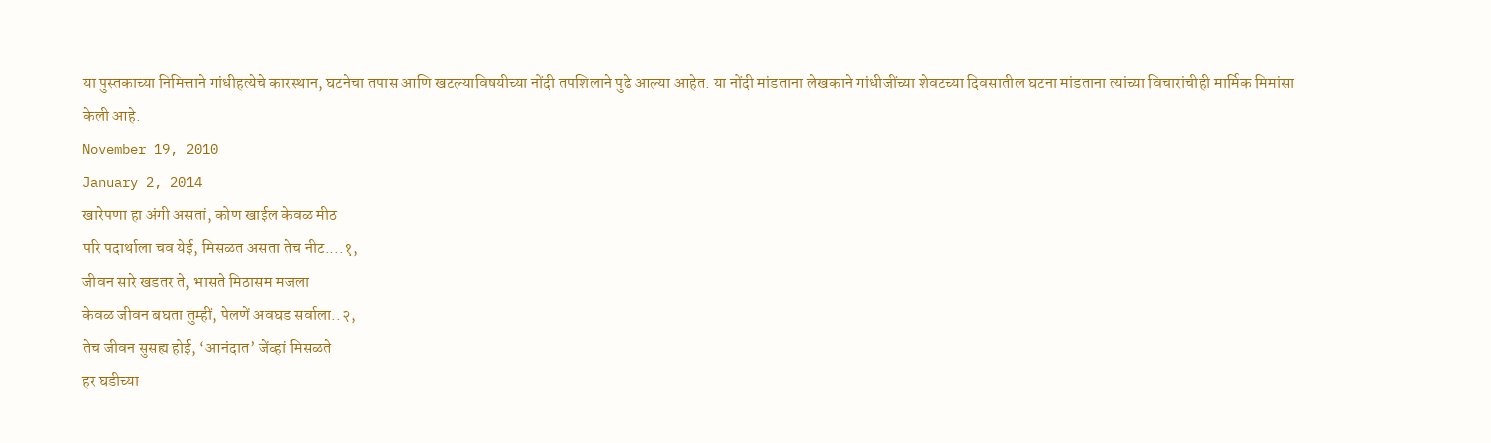या पुस्तकाच्या निमित्ताने गांधीहत्येचे कारस्थान, घटनेचा तपास आणि खटल्याविषयीच्या नोंदी तपशिलाने पुढे आल्या आहेत. या नोंदी मांडताना लेखकाने गांधीजींच्या शेवटच्या दिवसातील घटना मांडताना त्यांच्या विचारांचीही मार्मिक मिमांसा केली आहे.
November 19, 2010
January 2, 2014
खारेपणा हा अंगी असतां, कोण खाईल केवळ मीठ
परि पदार्थाला चव येई, मिसळत असता तेच नीट....१,
जीवन सारे खडतर ते, भासते मिठासम मजला
केवळ जीवन बघता तुम्हीं, पेलणें अवघड सर्वाला..२,
तेच जीवन सुसह्य होई, ‘आनंदात’ जेंव्हां मिसळते
हर घडीच्या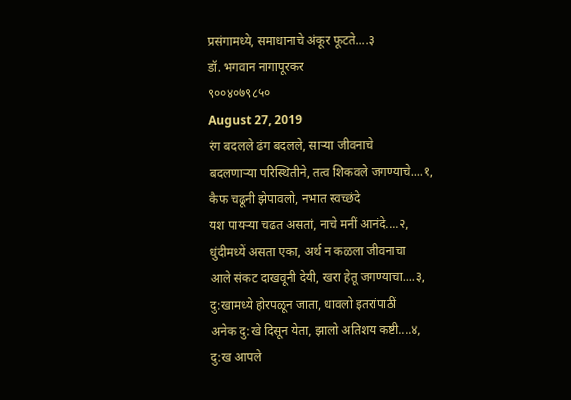प्रसंगामध्ये, समाधानाचे अंकूर फूटते....३
डॉ. भगवान नागापूरकर
९००४०७९८५०
August 27, 2019
रंग बदलले ढंग बदलले, साऱ्या जीवनाचे
बदलणाऱ्या परिस्थितीने, तत्व शिकवले जगण्याचे....१,
कैफ चढूनी झेपावलो, नभात स्वच्छंदे
यश पायऱ्या चढत असतां, नाचे मनीं आनंदे....२,
धुंदीमध्यें असता एका, अर्थ न कळला जीवनाचा
आले संकट दाखवूनी देयी, खरा हेतू जगण्याचा....३,
दु:खामध्ये होरपळून जाता, धावलो इतरांपाठीं
अनेक दु:खे दिसून येता, झालो अतिशय कष्टी....४,
दु:ख आपले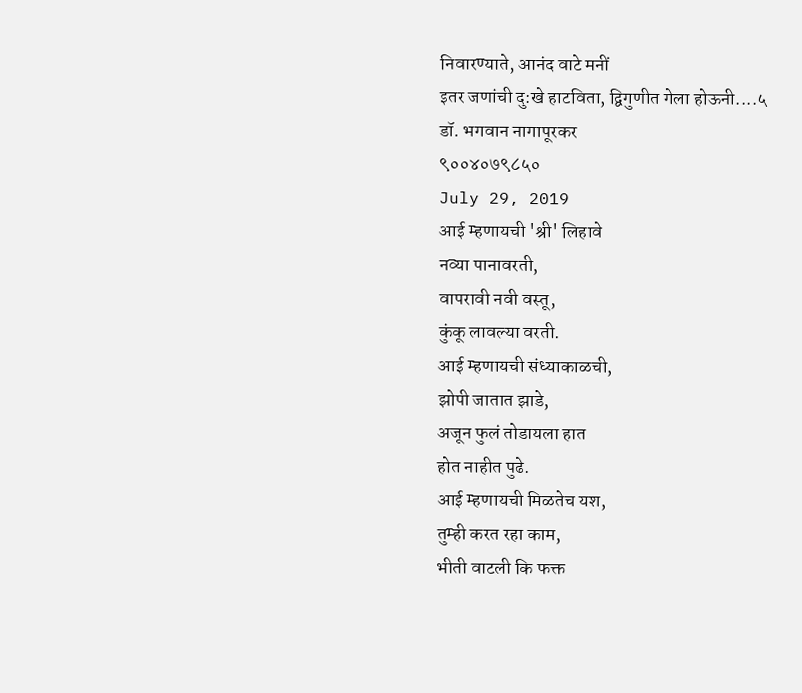निवारण्याते, आनंद वाटे मनीं
इतर जणांची दु:खे हाटविता, द्विगुणीत गेला होऊनी....५
डॉ. भगवान नागापूरकर
९००४०७९८५०
July 29, 2019
आई म्हणायची 'श्री' लिहावे
नव्या पानावरती,
वापरावी नवी वस्तू,
कुंकू लावल्या वरती.
आई म्हणायची संध्याकाळची,
झोपी जातात झाडे,
अजून फुलं तोडायला हात
होत नाहीत पुढे.
आई म्हणायची मिळतेच यश,
तुम्ही करत रहा काम,
भीती वाटली कि फक्त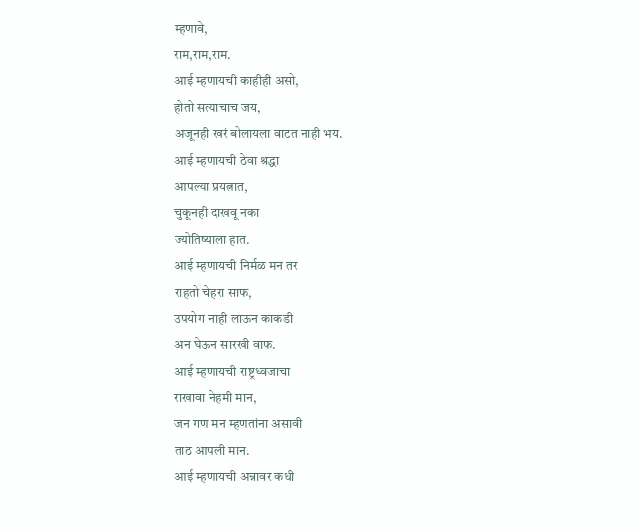म्हणावे,
राम,राम,राम.
आई म्हणायची काहीही असो,
होतो सत्याचाच जय,
अजूनही खरं बोलायला वाटत नाही भय.
आई म्हणायची ठेवा श्रद्धा
आपल्या प्रयत्नात,
चुकूनही दाखवू नका
ज्योतिष्याला हात.
आई म्हणायची निर्मळ मन तर
राहतो चेहरा साफ,
उपयोग नाही लाऊन काकडी
अन घेऊन सारखी वाफ.
आई म्हणायची राष्ट्रध्वजाचा
राखावा नेहमी मान,
जन गण मन म्हणतांना असावी
ताठ आपली मान.
आई म्हणायची अन्नावर कधी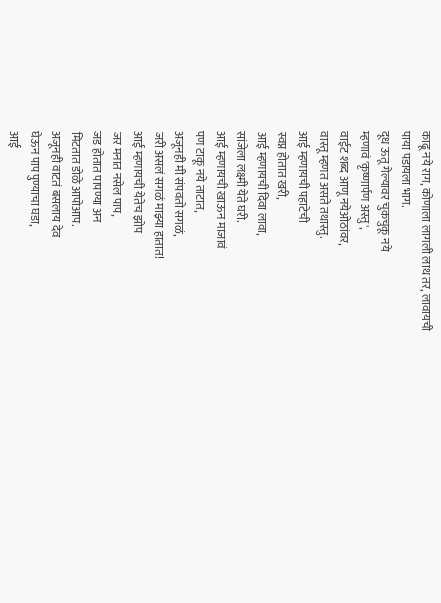काढू नये राग, कोणाला लागली लाथ तर, लावायची
पाया पडायला भाग.
दूध ऊतू गेल्यावर चुकचुकू नये
म्हणावं 'कृष्णार्पण अस्तु',
वाईट शब्द आणू नयेओठांवर,
वास्तू म्हणत असते तथास्तु.
आई म्हणायची पहाटेची
स्वप्न होतात खरी,
आई म्हणायची दिवा लावा,
सांजेला लक्ष्मी येते घरी.
आई म्हणायची खाऊन माजावं
पण टाकू नये ताटात,
अजूनही मी संपवतो सगळं,
जरी असलं सगळं माझ्या हातात!
आई म्हणायची येतेच झोप
जर मनात नसेल पाप,
जड होतात पापण्या अन
मिटतात डोळे आपोआप.
अजूनही वाटतं बसलाय देव
घेऊन पाप पुण्याचा घडा,
आई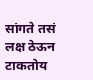सांगते तसं लक्ष ठेऊन
टाकतोय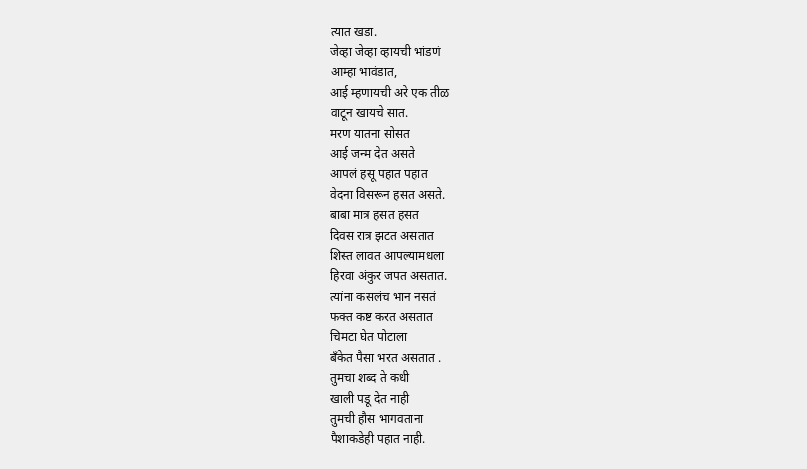त्यात खडा.
जेव्हा जेव्हा व्हायची भांडणं
आम्हा भावंडात,
आई म्हणायची अरे एक तीळ
वाटून खायचे सात.
मरण यातना सोसत
आई जन्म देत असते
आपलं हसू पहात पहात
वेदना विसरून हसत असते.
बाबा मात्र हसत हसत
दिवस रात्र झटत असतात
शिस्त लावत आपल्यामधला
हिरवा अंकुर जपत असतात.
त्यांना कसलंच भान नसतं
फक्त कष्ट करत असतात
चिमटा घेत पोटाला
बँकेत पैसा भरत असतात .
तुमचा शब्द ते कधी
खाली पडू देत नाही
तुमची हौस भागवताना
पैशाकडेही पहात नाही.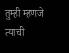तुम्ही म्हणजे त्याची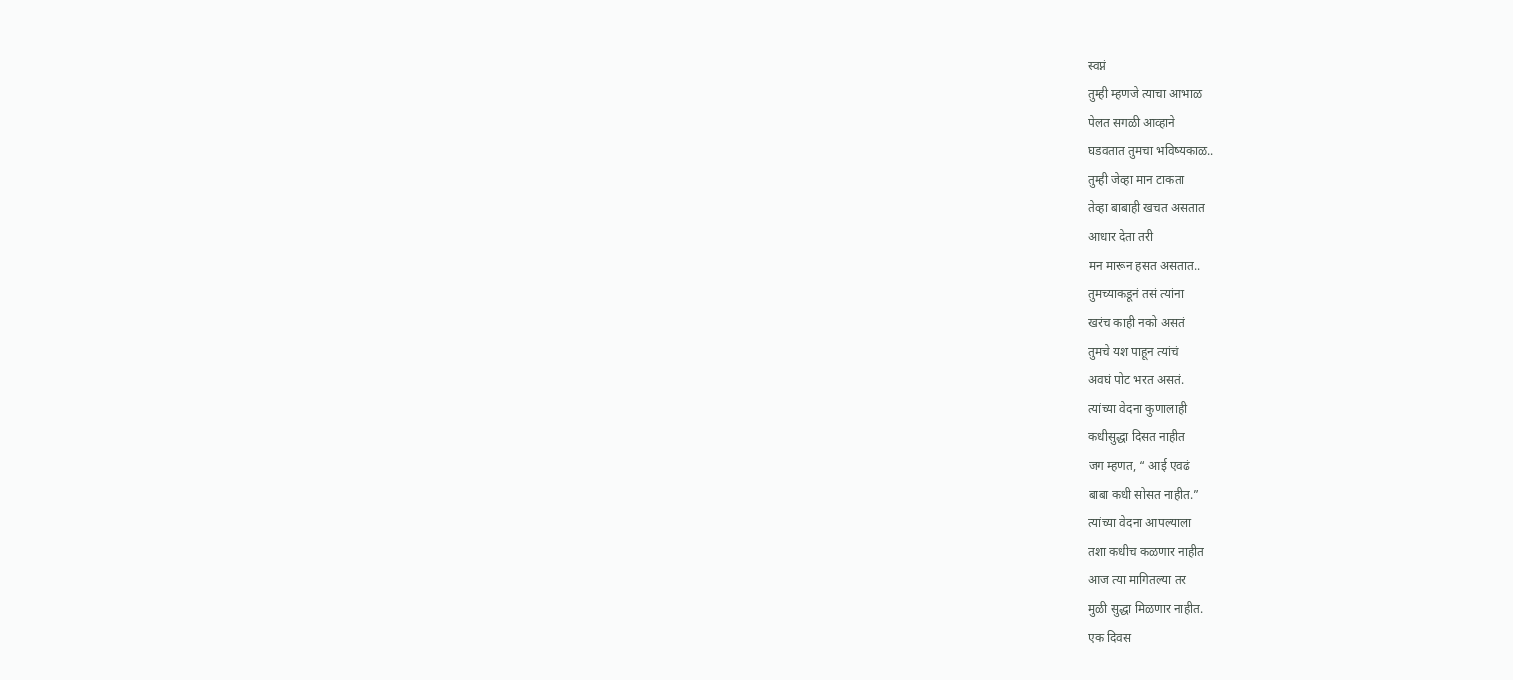स्वप्नं
तुम्ही म्हणजे त्याचा आभाळ
पेलत सगळी आव्हाने
घडवतात तुमचा भविष्यकाळ..
तुम्ही जेव्हा मान टाकता
तेव्हा बाबाही खचत असतात
आधार देता तरी
मन मारून हसत असतात..
तुमच्याकडूनं तसं त्यांना
खरंच काही नको असतं
तुमचे यश पाहून त्यांचं
अवघं पोट भरत असतं.
त्यांच्या वेदना कुणालाही
कधीसुद्धा दिसत नाहीत
जग म्हणत, “ आई एवढं
बाबा कधी सोसत नाहीत.”
त्यांच्या वेदना आपल्याला
तशा कधीच कळणार नाहीत
आज त्या मागितल्या तर
मुळी सुद्धा मिळणार नाहीत.
एक दिवस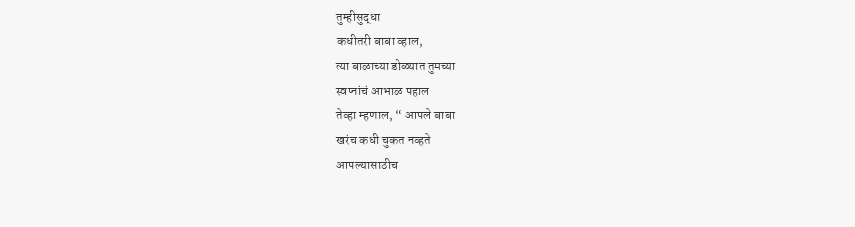तुम्हीसुद्धा
कधीतरी बाबा व्हाल,
त्या बाळाच्या डोळ्यात तुमच्या
स्वप्नांचं आभाळ पहाल
तेव्हा म्हणाल, “ आपले बाबा
खरंच कधी चुकत नव्हते
आपल्यासाठीच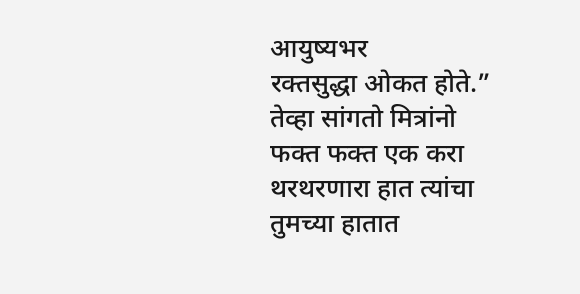आयुष्यभर
रक्तसुद्धा ओकत होते.”
तेव्हा सांगतो मित्रांनो
फक्त फक्त एक करा
थरथरणारा हात त्यांचा
तुमच्या हातात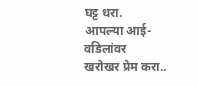घट्ट धरा.
आपल्या आई-वडिलांवर
खरोखर प्रेम करा..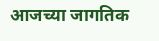आजच्या जागतिक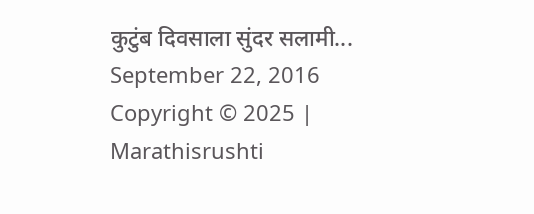कुटुंब दिवसाला सुंदर सलामी...
September 22, 2016
Copyright © 2025 | Marathisrushti